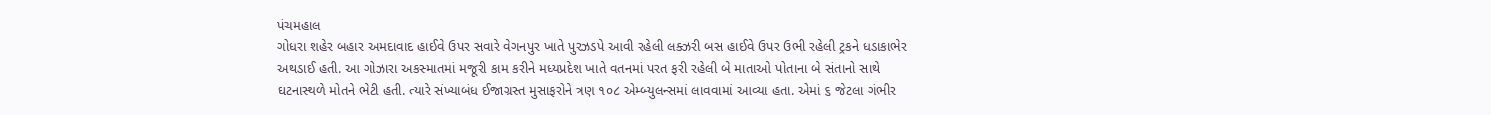પંચમહાલ
ગોધરા શહેર બહાર અમદાવાદ હાઈવે ઉપર સવારે વેગનપુર ખાતે પુરઝડપે આવી રહેલી લક્ઝરી બસ હાઈવે ઉપર ઉભી રહેલી ટ્રકને ધડાકાભેર અથડાઈ હતી. આ ગોઝારા અકસ્માતમાં મજૂરી કામ કરીને મધ્યપ્રદેશ ખાતે વતનમાં પરત ફરી રહેલી બે માતાઓ પોતાના બે સંતાનો સાથે ઘટનાસ્થળે મોતને ભેટી હતી. ત્યારે સંખ્યાબંધ ઈજાગ્રસ્ત મુસાફરોને ત્રણ ૧૦૮ એમ્બ્યુલન્સમાં લાવવામાં આવ્યા હતા. એમાં ૬ જેટલા ગંભીર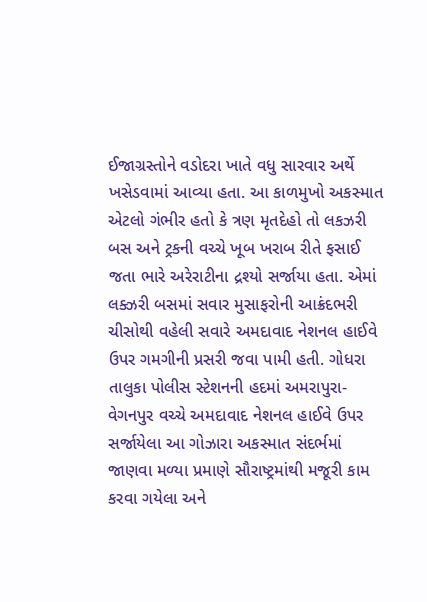ઈજાગ્રસ્તોને વડોદરા ખાતે વધુ સારવાર અર્થે ખસેડવામાં આવ્યા હતા. આ કાળમુખો અકસ્માત એટલો ગંભીર હતો કે ત્રણ મૃતદેહો તો લકઝરી બસ અને ટ્રકની વચ્ચે ખૂબ ખરાબ રીતે ફસાઈ જતા ભારે અરેરાટીના દ્રશ્યો સર્જાયા હતા. એમાં લક્ઝરી બસમાં સવાર મુસાફરોની આક્રંદભરી ચીસોથી વહેલી સવારે અમદાવાદ નેશનલ હાઈવે ઉપર ગમગીની પ્રસરી જવા પામી હતી. ગોધરા તાલુકા પોલીસ સ્ટેશનની હદમાં અમરાપુરા- વેગનપુર વચ્ચે અમદાવાદ નેશનલ હાઈવે ઉપર સર્જાયેલા આ ગોઝારા અકસ્માત સંદર્ભમાં જાણવા મળ્યા પ્રમાણે સૌરાષ્ટ્રમાંથી મજૂરી કામ કરવા ગયેલા અને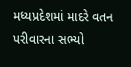મધ્યપ્રદેશમાં માદરે વતન પરીવારના સભ્યો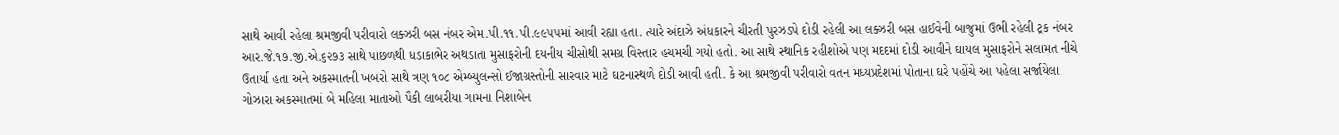સાથે આવી રહેલા શ્રમજીવી પરીવારો લક્ઝરી બસ નંબર એમ.પી.૧૧.પી.૯૯૫૫માં આવી રહ્યા હતા. ત્યારે અંદાઝે અંધકારને ચીરતી પુરઝડપે દોડી રહેલી આ લક્ઝરી બસ હાઈવેની બાજુમાં ઉભી રહેલી ટ્રક નંબર આર.જે.૧૭.જી.એ.૬૨૭૩ સાથે પાછળથી ધડાકાભેર અથડાતા મુસાફરોની દયનીય ચીસોથી સમગ્ર વિસ્તાર હચમચી ગયો હતો. આ સાથે સ્થાનિક રહીશોએ પણ મદદમાં દોડી આવીને ઘાયલ મુસાફરોને સલામત નીચે ઉતાર્યા હતા અને અકસ્માતની ખબરો સાથે ત્રણ ૧૦૮ એમ્બ્યુલન્સો ઈજાગ્રસ્તોની સારવાર માટે ઘટનાસ્થળે દોડી આવી હતી. કે આ શ્રમજીવી પરીવારો વતન મધ્યપ્રદેશમાં પોતાના ઘરે પહોંચે આ પહેલા સર્જાયેલા ગોઝારા અકસ્માતમાં બે મહિલા માતાઓ પૈકી લાબરીયા ગામના નિશાબેન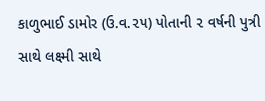કાળુભાઈ ડામોર (ઉ.વ.૨૫) પોતાની ૨ વર્ષની પુત્રી સાથે લક્ષ્મી સાથે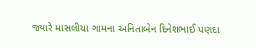જ્યારે માસલીયા ગામના અનિતાબેન દિનેશભાઈ પણદા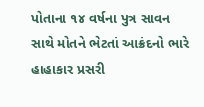પોતાના ૧૪ વર્ષના પુત્ર સાવન સાથે મોતને ભેટતાં આક્રંદનો ભારે હાહાકાર પ્રસરી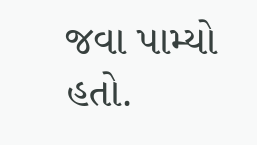જવા પામ્યો હતો.